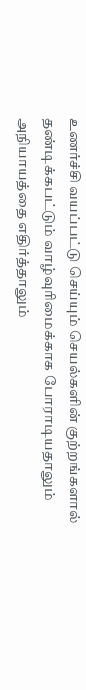உணர்ச்சி வயப்பட்டு செய்யும் செயல்களின் குற்றங்களால் தண்டிக்கபட்டும் வாழ்வுரிமைக்காக போராடியதாலும் அநியாயத்தை எதிர்த்தாலும்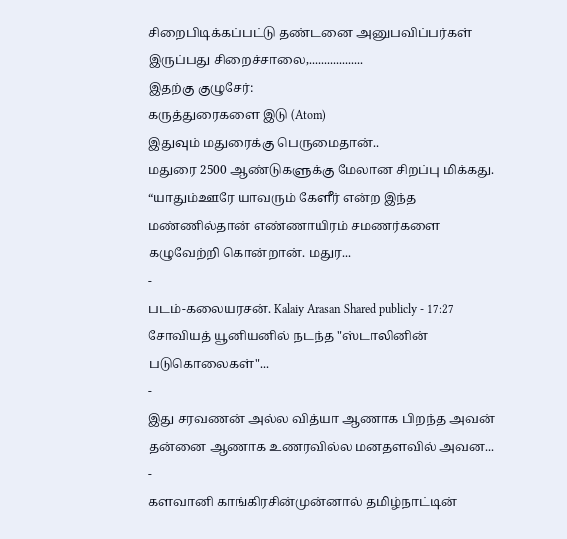சிறைபிடிக்கப்பட்டு தண்டனை அனுபவிப்பர்கள் இருப்பது சிறைச்சாலை,..................
இதற்கு குழுசேர்:
கருத்துரைகளை இடு (Atom)
இதுவும் மதுரைக்கு பெருமைதான்..
மதுரை 2500 ஆண்டுகளுக்கு மேலான சிறப்பு மிக்கது. “யாதும்ஊரே யாவரும் கேளீர் என்ற இந்த மண்ணில்தான் எண்ணாயிரம் சமணர்களை கழுவேற்றி கொன்றான். மதுர...
-
படம்-கலையரசன். Kalaiy Arasan Shared publicly - 17:27 சோவியத் யூனியனில் நடந்த "ஸ்டாலினின் படுகொலைகள்"...
-
இது சரவணன் அல்ல வித்யா ஆணாக பிறந்த அவன் தன்னை ஆணாக உணரவில்ல மனதளவில் அவன...
-
களவானி காங்கிரசின்முன்னால் தமிழ்நாட்டின்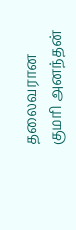தலைவரான குமரி அனந்தன்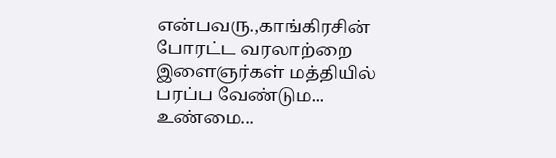என்பவரு.,காங்கிரசின் போரட்ட வரலாற்றை இளைஞர்கள் மத்தியில் பரப்ப வேண்டும...
உண்மை...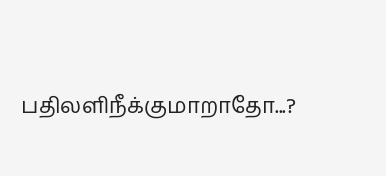பதிலளிநீக்குமாறாதோ...?